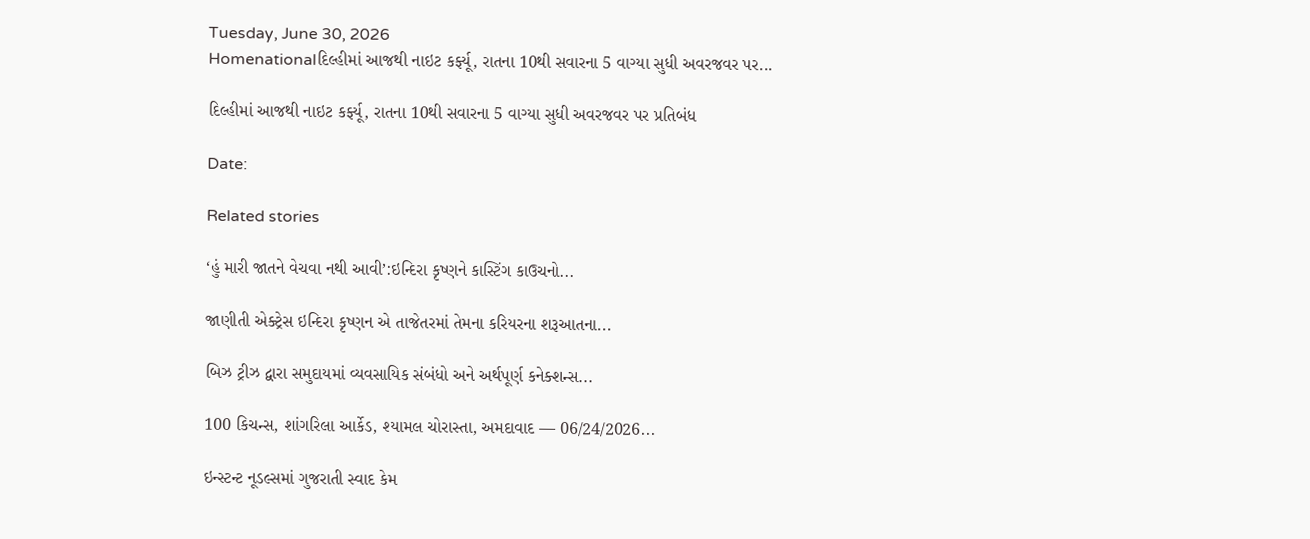Tuesday, June 30, 2026
Homenationalદિલ્હીમાં આજથી નાઇટ કર્ફ્યૂ, રાતના 10થી સવારના 5 વાગ્યા સુધી અવરજવર પર...

દિલ્હીમાં આજથી નાઇટ કર્ફ્યૂ, રાતના 10થી સવારના 5 વાગ્યા સુધી અવરજવર પર પ્રતિબંધ

Date:

Related stories

‘હું મારી જાતને વેચવા નથી આવી’:ઇન્દિરા કૃષ્ણને કાસ્ટિંગ કાઉચનો...

જાણીતી એક્ટ્રેસ ઇન્દિરા કૃષ્ણન એ તાજેતરમાં તેમના કરિયરના શરૂઆતના...

બિઝ ટ્રીઝ દ્વારા સમુદાયમાં વ્યવસાયિક સંબંધો અને અર્થપૂર્ણ કનેક્શન્સ...

100 કિચન્સ, શાંગરિલા આર્કેડ, શ્યામલ ચોરાસ્તા, અમદાવાદ — 06/24/2026...

ઇન્સ્ટન્ટ નૂડલ્સમાં ગુજરાતી સ્વાદ કેમ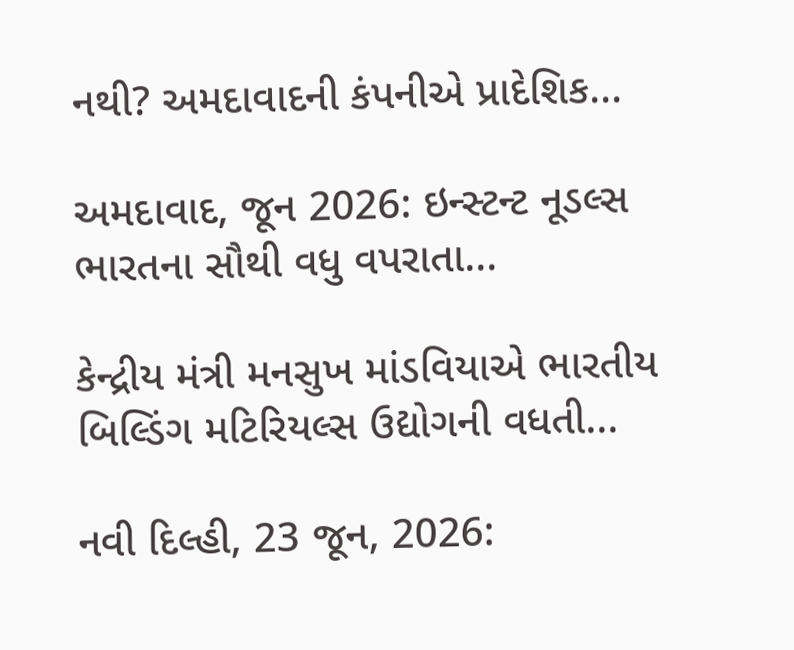નથી? અમદાવાદની કંપનીએ પ્રાદેશિક...

અમદાવાદ, જૂન 2026: ઇન્સ્ટન્ટ નૂડલ્સ ભારતના સૌથી વધુ વપરાતા...

કેન્દ્રીય મંત્રી મનસુખ માંડવિયાએ ભારતીય બિલ્ડિંગ મટિરિયલ્સ ઉદ્યોગની વધતી...

નવી દિલ્હી, 23 જૂન, 2026: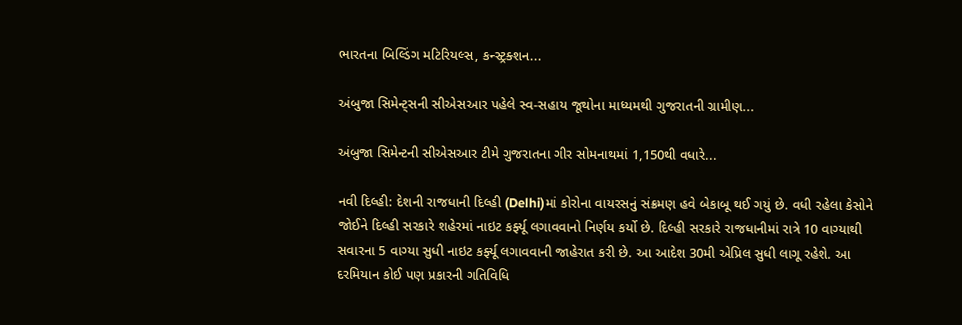ભારતના બિલ્ડિંગ મટિરિયલ્સ, કન્સ્ટ્રક્શન...

અંબુજા સિમેન્ટ્સની સીએસઆર પહેલે સ્વ-સહાય જૂથોના માધ્યમથી ગુજરાતની ગ્રામીણ...

અંબુજા સિમેન્ટની સીએસઆર ટીમે ગુજરાતના ગીર સોમનાથમાં 1,150થી વધારે...

નવી દિલ્હી: દેશની રાજધાની દિલ્હી (Delhi)માં કોરોના વાયરસનું સંક્રમણ હવે બેકાબૂ થઈ ગયું છે. વધી રહેલા કેસોને જોઈને દિલ્હી સરકારે શહેરમાં નાઇટ કર્ફ્યૂ લગાવવાનો નિર્ણય કર્યો છે. દિલ્હી સરકારે રાજધાનીમાં રાત્રે 10 વાગ્યાથી સવારના 5 વાગ્યા સુધી નાઇટ કર્ફ્યૂ લગાવવાની જાહેરાત કરી છે. આ આદેશ 30મી એપ્રિલ સુધી લાગૂ રહેશે. આ દરમિયાન કોઈ પણ પ્રકારની ગતિવિધિ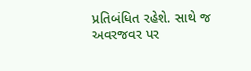પ્રતિબંધિત રહેશે. સાથે જ અવરજવર પર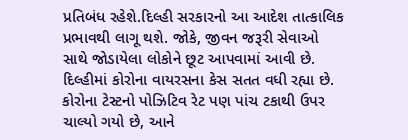પ્રતિબંધ રહેશે.દિલ્હી સરકારનો આ આદેશ તાત્કાલિક પ્રભાવથી લાગૂ થશે. જોકે, જીવન જરૂરી સેવાઓ સાથે જોડાયેલા લોકોને છૂટ આપવામાં આવી છે. દિલ્હીમાં કોરોના વાયરસના કેસ સતત વધી રહ્યા છે. કોરોના ટેસ્ટનો પોઝિટિવ રેટ પણ પાંચ ટકાથી ઉપર ચાલ્યો ગયો છે, આને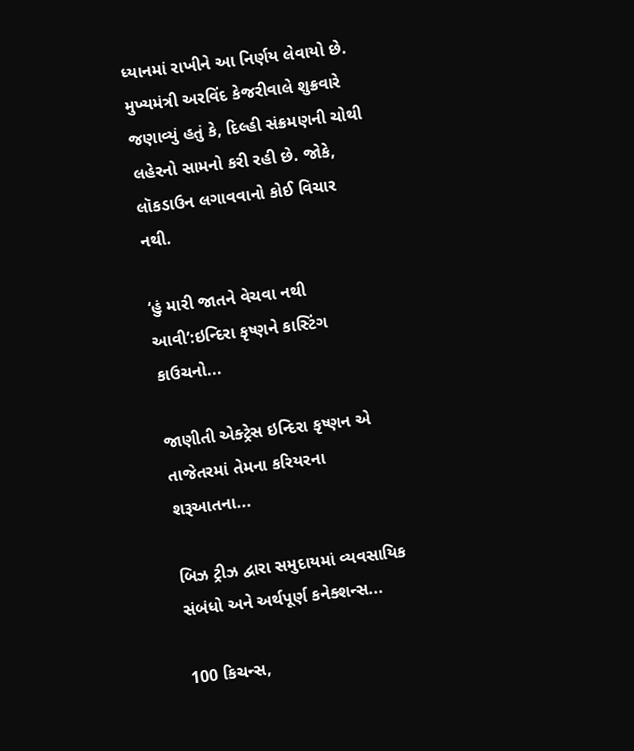ધ્યાનમાં રાખીને આ નિર્ણય લેવાયો છે. મુખ્યમંત્રી અરવિંદ કેજરીવાલે શુક્રવારે જણાવ્યું હતું કે, દિલ્હી સંક્રમણની ચોથી લહેરનો સામનો કરી રહી છે. જોકે, લૉકડાઉન લગાવવાનો કોઈ વિચાર નથી.

‘હું મારી જાતને વેચવા નથી આવી’:ઇન્દિરા કૃષ્ણને કાસ્ટિંગ કાઉચનો...

જાણીતી એક્ટ્રેસ ઇન્દિરા કૃષ્ણન એ તાજેતરમાં તેમના કરિયરના શરૂઆતના...

બિઝ ટ્રીઝ દ્વારા સમુદાયમાં વ્યવસાયિક સંબંધો અને અર્થપૂર્ણ કનેક્શન્સ...

100 કિચન્સ,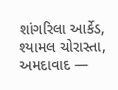શાંગરિલા આર્કેડ, શ્યામલ ચોરાસ્તા, અમદાવાદ —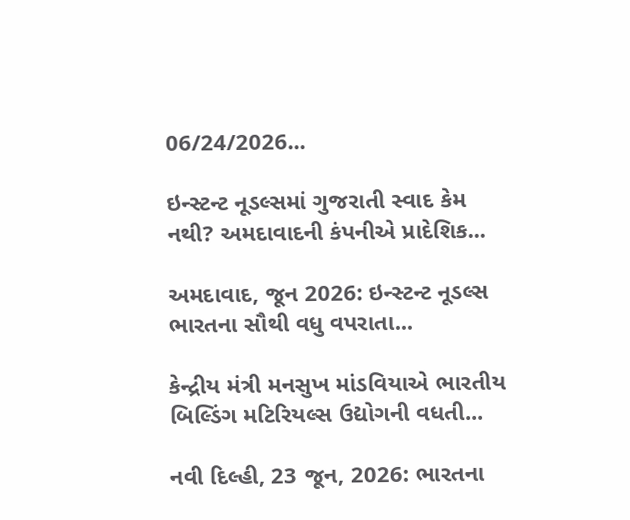06/24/2026...

ઇન્સ્ટન્ટ નૂડલ્સમાં ગુજરાતી સ્વાદ કેમ નથી? અમદાવાદની કંપનીએ પ્રાદેશિક...

અમદાવાદ, જૂન 2026: ઇન્સ્ટન્ટ નૂડલ્સ ભારતના સૌથી વધુ વપરાતા...

કેન્દ્રીય મંત્રી મનસુખ માંડવિયાએ ભારતીય બિલ્ડિંગ મટિરિયલ્સ ઉદ્યોગની વધતી...

નવી દિલ્હી, 23 જૂન, 2026: ભારતના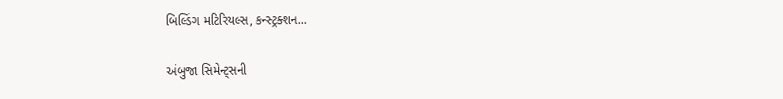બિલ્ડિંગ મટિરિયલ્સ, કન્સ્ટ્રક્શન...

અંબુજા સિમેન્ટ્સની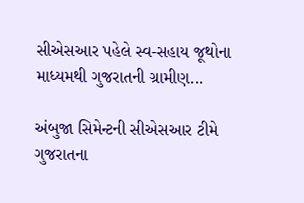સીએસઆર પહેલે સ્વ-સહાય જૂથોના માધ્યમથી ગુજરાતની ગ્રામીણ...

અંબુજા સિમેન્ટની સીએસઆર ટીમે ગુજરાતના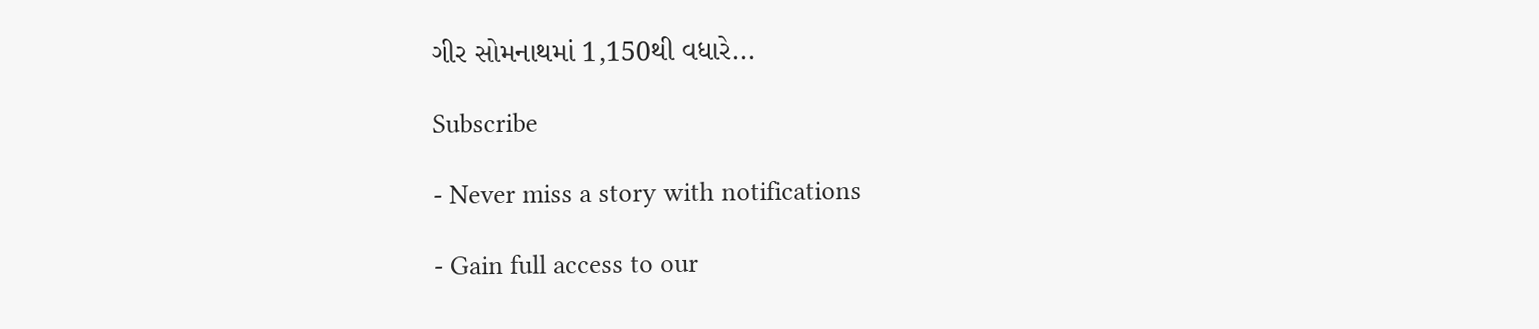ગીર સોમનાથમાં 1,150થી વધારે...

Subscribe

- Never miss a story with notifications

- Gain full access to our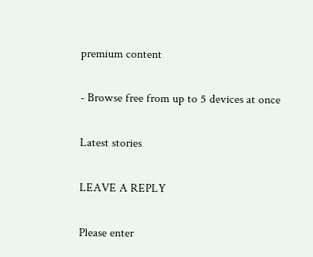premium content

- Browse free from up to 5 devices at once

Latest stories

LEAVE A REPLY

Please enter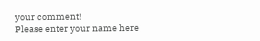your comment!
Please enter your name here